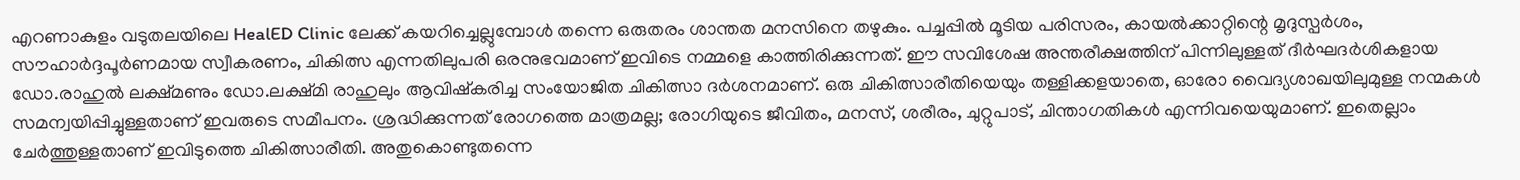എറണാകുളം വടുതലയിലെ HealED Clinic ലേക്ക് കയറിച്ചെല്ലുമ്പോൾ തന്നെ ഒരുതരം ശാന്തത മനസിനെ തഴുകും. പച്ചപ്പിൽ മൂടിയ പരിസരം, കായൽക്കാറ്റിന്റെ മൃദുസ്പർശം, സൗഹാർദ്ദപൂർണമായ സ്വീകരണം, ചികിത്സ എന്നതിലുപരി ഒരനുഭവമാണ് ഇവിടെ നമ്മളെ കാത്തിരിക്കുന്നത്. ഈ സവിശേഷ അന്തരീക്ഷത്തിന് പിന്നിലുള്ളത് ദീർഘദർശികളായ ഡോ.രാഹുൽ ലക്ഷ്മണും ഡോ.ലക്ഷ്മി രാഹുലും ആവിഷ്കരിച്ച സംയോജിത ചികിത്സാ ദർശനമാണ്. ഒരു ചികിത്സാരീതിയെയും തള്ളിക്കളയാതെ, ഓരോ വൈദ്യശാഖയിലുമുള്ള നന്മകൾ സമന്വയിപ്പിച്ചുള്ളതാണ് ഇവരുടെ സമീപനം. ശ്രദ്ധിക്കുന്നത് രോഗത്തെ മാത്രമല്ല; രോഗിയുടെ ജീവിതം, മനസ്, ശരീരം, ചുറ്റുപാട്, ചിന്താഗതികൾ എന്നിവയെയുമാണ്. ഇതെല്ലാം ചേർത്തുള്ളതാണ് ഇവിടുത്തെ ചികിത്സാരീതി. അതുകൊണ്ടുതന്നെ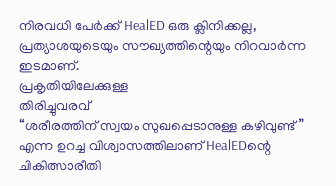നിരവധി പേർക്ക് HealED ഒരു ക്ലിനിക്കല്ല, പ്രത്യാശയുടെയും സൗഖ്യത്തിന്റെയും നിറവാർന്ന ഇടമാണ്.
പ്രകൃതിയിലേക്കുള്ള
തിരിച്ചുവരവ്
“ശരീരത്തിന് സ്വയം സുഖപ്പെടാനുള്ള കഴിവുണ്ട്” എന്ന ഉറച്ച വിശ്വാസത്തിലാണ് HealEDന്റെ ചികിത്സാരീതി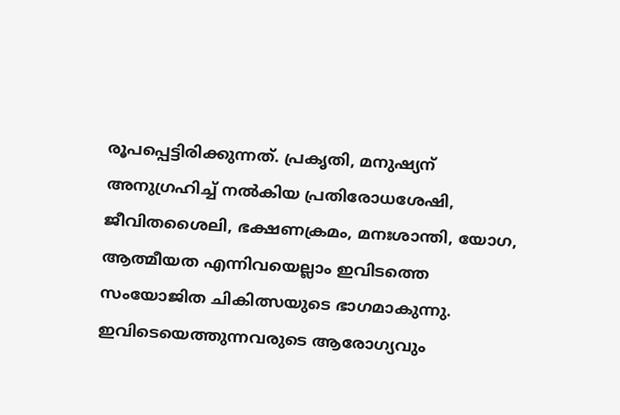രൂപപ്പെട്ടിരിക്കുന്നത്. പ്രകൃതി, മനുഷ്യന് അനുഗ്രഹിച്ച് നൽകിയ പ്രതിരോധശേഷി, ജീവിതശൈലി, ഭക്ഷണക്രമം, മനഃശാന്തി, യോഗ, ആത്മീയത എന്നിവയെല്ലാം ഇവിടത്തെ സംയോജിത ചികിത്സയുടെ ഭാഗമാകുന്നു. ഇവിടെയെത്തുന്നവരുടെ ആരോഗ്യവും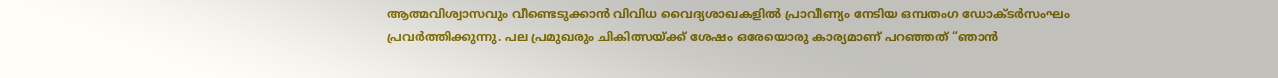ആത്മവിശ്വാസവും വീണ്ടെടുക്കാൻ വിവിധ വൈദ്യശാഖകളിൽ പ്രാവീണ്യം നേടിയ ഒമ്പതംഗ ഡോക്ടർസംഘം പ്രവർത്തിക്കുന്നു. പല പ്രമുഖരും ചികിത്സയ്ക്ക് ശേഷം ഒരേയൊരു കാര്യമാണ് പറഞ്ഞത് “ഞാൻ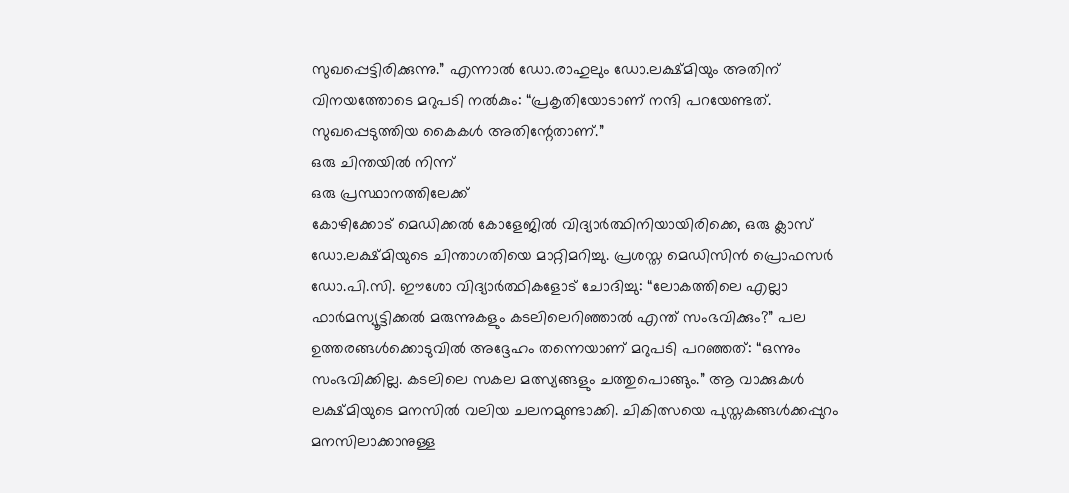സുഖപ്പെട്ടിരിക്കുന്നു.” എന്നാൽ ഡോ.രാഹുലും ഡോ.ലക്ഷ്മിയും അതിന് വിനയത്തോടെ മറുപടി നൽകും: “പ്രകൃതിയോടാണ് നന്ദി പറയേണ്ടത്. സുഖപ്പെടുത്തിയ കൈകൾ അതിന്റേതാണ്.”
ഒരു ചിന്തയിൽ നിന്ന്
ഒരു പ്രസ്ഥാനത്തിലേക്ക്
കോഴിക്കോട് മെഡിക്കൽ കോളേജിൽ വിദ്യാർത്ഥിനിയായിരിക്കെ, ഒരു ക്ലാസ് ഡോ.ലക്ഷ്മിയുടെ ചിന്താഗതിയെ മാറ്റിമറിച്ചു. പ്രശസ്ത മെഡിസിൻ പ്രൊഫസർ ഡോ.പി.സി. ഈശോ വിദ്യാർത്ഥികളോട് ചോദിച്ചു: “ലോകത്തിലെ എല്ലാ ഫാർമസ്യൂട്ടിക്കൽ മരുന്നുകളും കടലിലെറിഞ്ഞാൽ എന്ത് സംഭവിക്കും?” പല ഉത്തരങ്ങൾക്കൊടുവിൽ അദ്ദേഹം തന്നെയാണ് മറുപടി പറഞ്ഞത്: “ഒന്നും സംഭവിക്കില്ല. കടലിലെ സകല മത്സ്യങ്ങളും ചത്തുപൊങ്ങും.” ആ വാക്കുകൾ ലക്ഷ്മിയുടെ മനസിൽ വലിയ ചലനമുണ്ടാക്കി. ചികിത്സയെ പുസ്തകങ്ങൾക്കപ്പുറം മനസിലാക്കാനുള്ള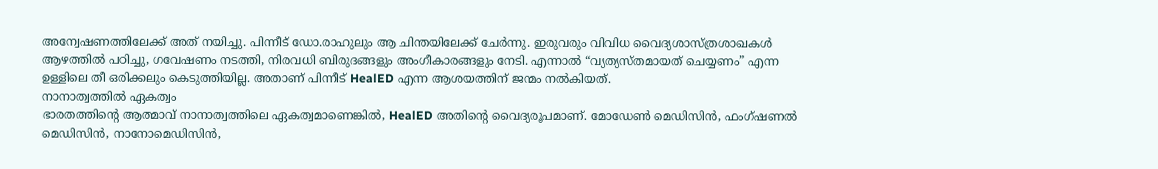അന്വേഷണത്തിലേക്ക് അത് നയിച്ചു. പിന്നീട് ഡോ.രാഹുലും ആ ചിന്തയിലേക്ക് ചേർന്നു. ഇരുവരും വിവിധ വൈദ്യശാസ്ത്രശാഖകൾ ആഴത്തിൽ പഠിച്ചു, ഗവേഷണം നടത്തി, നിരവധി ബിരുദങ്ങളും അംഗീകാരങ്ങളും നേടി. എന്നാൽ “വ്യത്യസ്തമായത് ചെയ്യണം” എന്ന ഉള്ളിലെ തീ ഒരിക്കലും കെടുത്തിയില്ല. അതാണ് പിന്നീട് HealED എന്ന ആശയത്തിന് ജന്മം നൽകിയത്.
നാനാത്വത്തിൽ ഏകത്വം
ഭാരതത്തിന്റെ ആത്മാവ് നാനാത്വത്തിലെ ഏകത്വമാണെങ്കിൽ, HealED അതിന്റെ വൈദ്യരൂപമാണ്. മോഡേൺ മെഡിസിൻ, ഫംഗ്ഷണൽ മെഡിസിൻ, നാനോമെഡിസിൻ,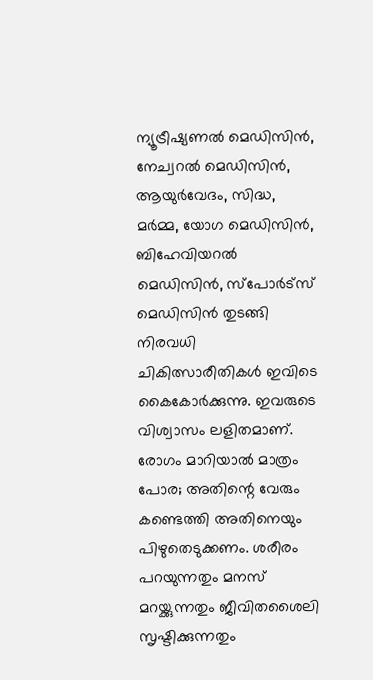ന്യൂട്രീഷ്യണൽ മെഡിസിൻ, നേച്വറൽ മെഡിസിൻ, ആയുർവേദം, സിദ്ധ, മർമ്മ, യോഗ മെഡിസിൻ, ബിഹേവിയറൽ മെഡിസിൻ, സ്പോർട്സ് മെഡിസിൻ തുടങ്ങി നിരവധി ചികിത്സാരീതികൾ ഇവിടെ കൈകോർക്കുന്നു. ഇവരുടെ വിശ്വാസം ലളിതമാണ്. രോഗം മാറിയാൽ മാത്രം പോര; അതിന്റെ വേരും കണ്ടെത്തി അതിനെയും പിഴുതെടുക്കണം. ശരീരം പറയുന്നതും മനസ് മറയ്ക്കുന്നതും ജീവിതശൈലി സൃഷ്ടിക്കുന്നതും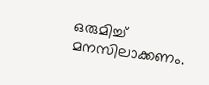ഒരുമിച്ച് മനസിലാക്കണം.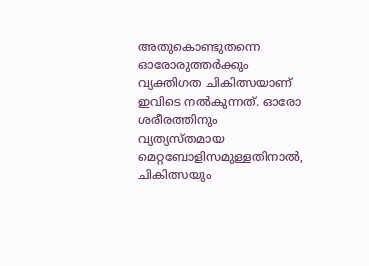അതുകൊണ്ടുതന്നെ ഓരോരുത്തർക്കും വ്യക്തിഗത ചികിത്സയാണ് ഇവിടെ നൽകുന്നത്. ഓരോ ശരീരത്തിനും വ്യത്യസ്തമായ മെറ്റബോളിസമുള്ളതിനാൽ, ചികിത്സയും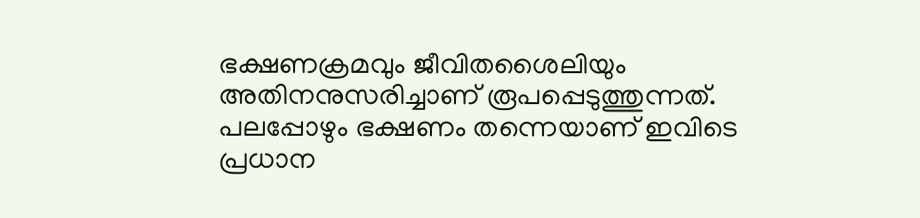ഭക്ഷണക്രമവും ജീവിതശൈലിയും അതിനനുസരിച്ചാണ് രൂപപ്പെടുത്തുന്നത്. പലപ്പോഴും ഭക്ഷണം തന്നെയാണ് ഇവിടെ പ്രധാന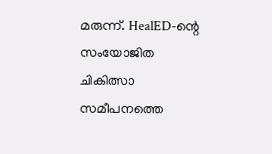മരുന്ന്. HealED-ന്റെ സംയോജിത ചികിത്സാ സമീപനത്തെ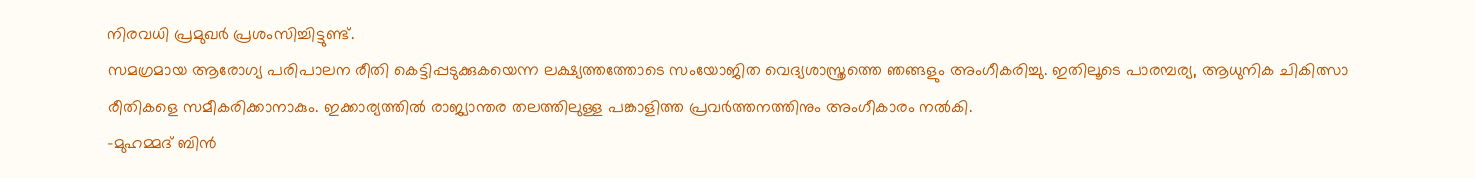നിരവധി പ്രമുഖർ പ്രശംസിച്ചിട്ടുണ്ട്.
സമഗ്രമായ ആരോഗ്യ പരിപാലന രീതി കെട്ടിപ്പടുക്കുകയെന്ന ലക്ഷ്യത്തത്തോടെ സംയോജിത വെദ്യശാസ്ത്രത്തെ ഞങ്ങളും അംഗീകരിച്ചു. ഇതിലൂടെ പാരമ്പര്യ, ആധുനിക ചികിത്സാ രീതികളെ സമീകരിക്കാനാകും. ഇക്കാര്യത്തിൽ രാജ്യാന്തര തലത്തിലുള്ള പങ്കാളിത്ത പ്രവർത്തനത്തിനും അംഗീകാരം നൽകി.
-മുഹമ്മദ് ബിൻ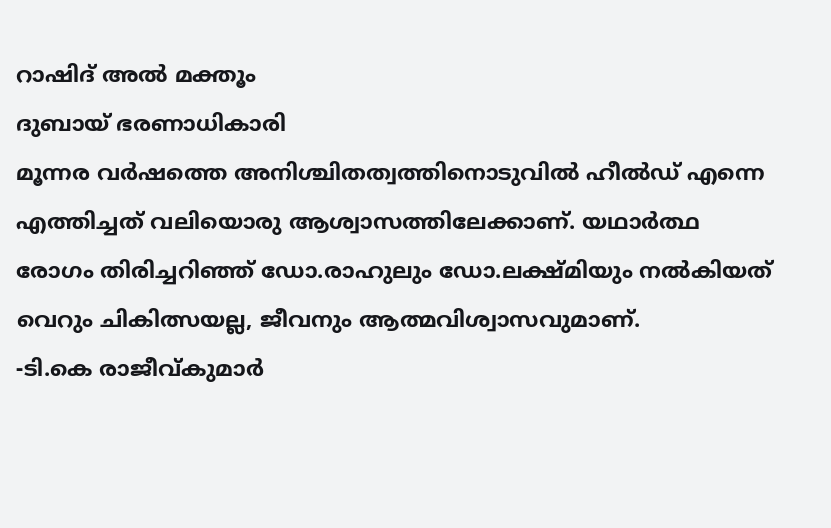റാഷിദ് അൽ മക്തൂം
ദുബായ് ഭരണാധികാരി
മൂന്നര വർഷത്തെ അനിശ്ചിതത്വത്തിനൊടുവിൽ ഹീൽഡ് എന്നെ എത്തിച്ചത് വലിയൊരു ആശ്വാസത്തിലേക്കാണ്. യഥാർത്ഥ രോഗം തിരിച്ചറിഞ്ഞ് ഡോ.രാഹുലും ഡോ.ലക്ഷ്മിയും നൽകിയത് വെറും ചികിത്സയല്ല, ജീവനും ആത്മവിശ്വാസവുമാണ്.
-ടി.കെ രാജീവ്കുമാർ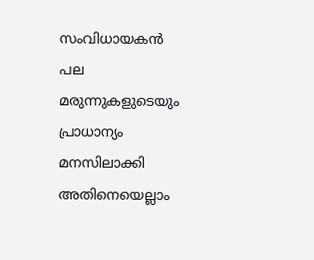സംവിധായകൻ
പല മരുന്നുകളുടെയും പ്രാധാന്യം മനസിലാക്കി അതിനെയെല്ലാം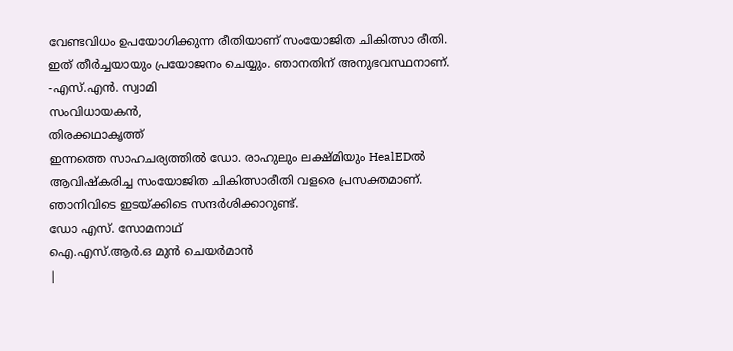വേണ്ടവിധം ഉപയോഗിക്കുന്ന രീതിയാണ് സംയോജിത ചികിത്സാ രീതി. ഇത് തീർച്ചയായും പ്രയോജനം ചെയ്യും. ഞാനതിന് അനുഭവസ്ഥനാണ്.
-എസ്.എൻ. സ്വാമി
സംവിധായകൻ,
തിരക്കഥാകൃത്ത്
ഇന്നത്തെ സാഹചര്യത്തിൽ ഡോ. രാഹുലും ലക്ഷ്മിയും HealEDൽ ആവിഷ്കരിച്ച സംയോജിത ചികിത്സാരീതി വളരെ പ്രസക്തമാണ്. ഞാനിവിടെ ഇടയ്ക്കിടെ സന്ദർശിക്കാറുണ്ട്.
ഡോ എസ്. സോമനാഥ്
ഐ.എസ്.ആർ.ഒ മുൻ ചെയർമാൻ
|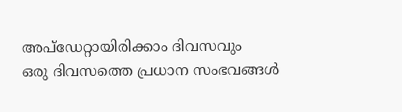അപ്ഡേറ്റായിരിക്കാം ദിവസവും
ഒരു ദിവസത്തെ പ്രധാന സംഭവങ്ങൾ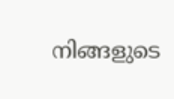നിങ്ങളുടെ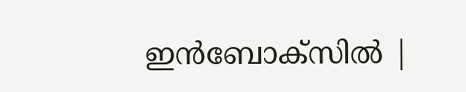ഇൻബോക്സിൽ |